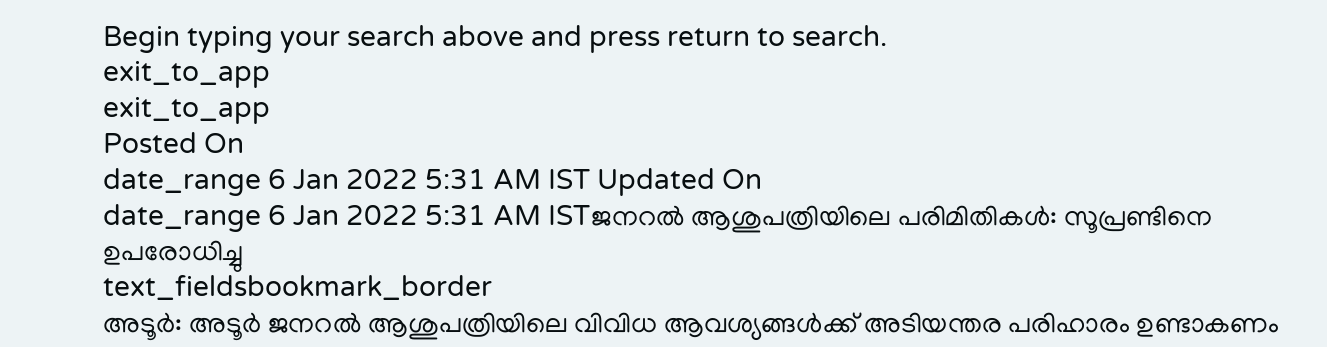Begin typing your search above and press return to search.
exit_to_app
exit_to_app
Posted On
date_range 6 Jan 2022 5:31 AM IST Updated On
date_range 6 Jan 2022 5:31 AM ISTജനറൽ ആശുപത്രിയിലെ പരിമിതികൾ: സൂപ്രണ്ടിനെ ഉപരോധിച്ചു
text_fieldsbookmark_border
അടൂർ: അടൂർ ജനറൽ ആശുപത്രിയിലെ വിവിധ ആവശ്യങ്ങൾക്ക് അടിയന്തര പരിഹാരം ഉണ്ടാകണം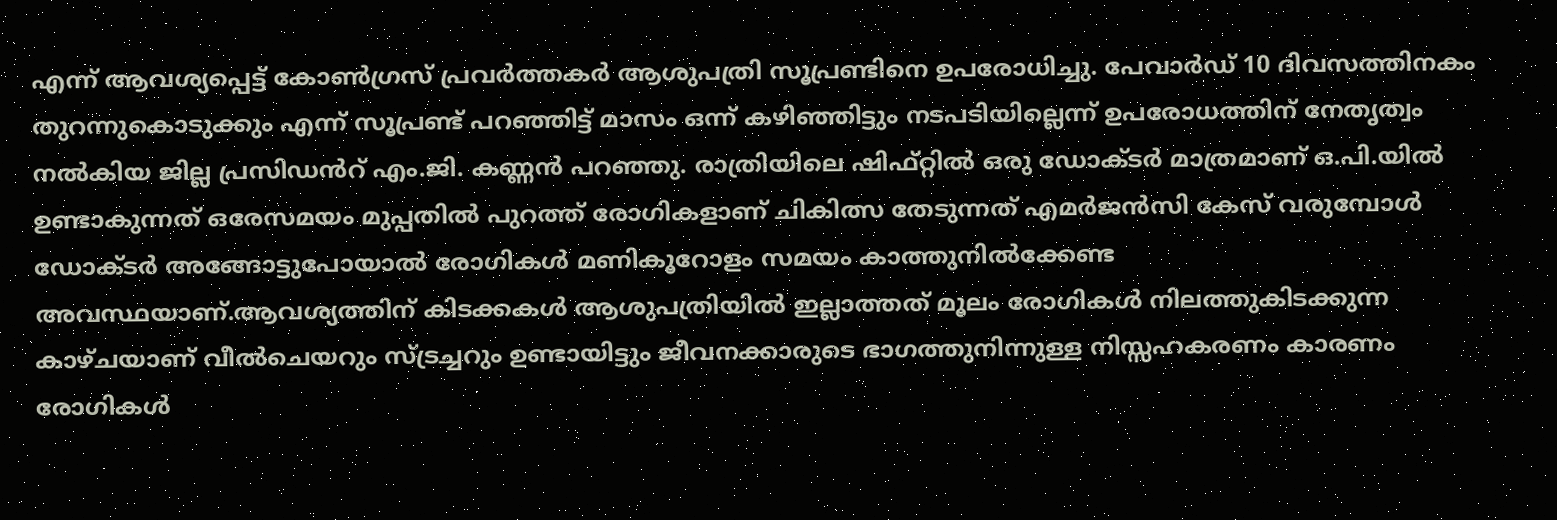എന്ന് ആവശ്യപ്പെട്ട് കോൺഗ്രസ് പ്രവർത്തകർ ആശുപത്രി സൂപ്രണ്ടിനെ ഉപരോധിച്ചു. പേവാർഡ് 10 ദിവസത്തിനകം തുറന്നുകൊടുക്കും എന്ന് സൂപ്രണ്ട് പറഞ്ഞിട്ട് മാസം ഒന്ന് കഴിഞ്ഞിട്ടും നടപടിയില്ലെന്ന് ഉപരോധത്തിന് നേതൃത്വം നൽകിയ ജില്ല പ്രസിഡൻറ് എം.ജി. കണ്ണൻ പറഞ്ഞു. രാത്രിയിലെ ഷിഫ്റ്റിൽ ഒരു ഡോക്ടർ മാത്രമാണ് ഒ.പി.യിൽ ഉണ്ടാകുന്നത് ഒരേസമയം മുപ്പതിൽ പുറത്ത് രോഗികളാണ് ചികിത്സ തേടുന്നത് എമർജൻസി കേസ് വരുമ്പോൾ ഡോക്ടർ അങ്ങോട്ടുപോയാൽ രോഗികൾ മണികൂറോളം സമയം കാത്തുനിൽക്കേണ്ട അവസ്ഥയാണ്.ആവശ്യത്തിന് കിടക്കകൾ ആശുപത്രിയിൽ ഇല്ലാത്തത് മൂലം രോഗികൾ നിലത്തുകിടക്കുന്ന കാഴ്ചയാണ് വീൽചെയറും സ്ട്രച്ചറും ഉണ്ടായിട്ടും ജീവനക്കാരുടെ ഭാഗത്തുനിന്നുള്ള നിസ്സഹകരണം കാരണം രോഗികൾ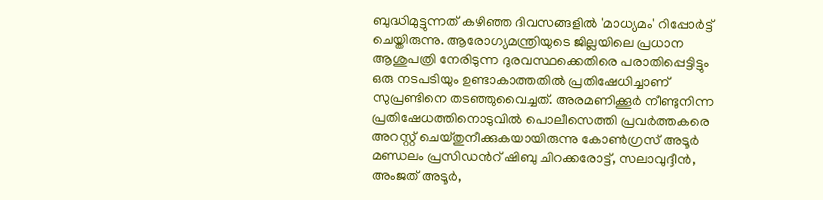ബുദ്ധിമുട്ടുന്നത് കഴിഞ്ഞ ദിവസങ്ങളിൽ 'മാധ്യമം' റിപ്പോർട്ട് ചെയ്തിരുന്നു. ആരോഗ്യമന്ത്രിയുടെ ജില്ലയിലെ പ്രധാന ആശുപത്രി നേരിടുന്ന ദുരവസ്ഥക്കെതിരെ പരാതിപ്പെട്ടിട്ടും ഒരു നടപടിയും ഉണ്ടാകാത്തതിൽ പ്രതിഷേധിച്ചാണ് സുപ്രണ്ടിനെ തടഞ്ഞുവൈച്ചത്. അരമണിക്കൂർ നീണ്ടുനിന്ന പ്രതിഷേധത്തിനൊടുവിൽ പൊലീസെത്തി പ്രവർത്തകരെ അറസ്റ്റ് ചെയ്തുനീക്കുകയായിരുന്നു കോൺഗ്രസ് അടൂർ മണ്ഡലം പ്രസിഡൻറ് ഷിബു ചിറക്കരോട്ട്, സലാവുദ്ദീൻ, അംജത് അടൂർ,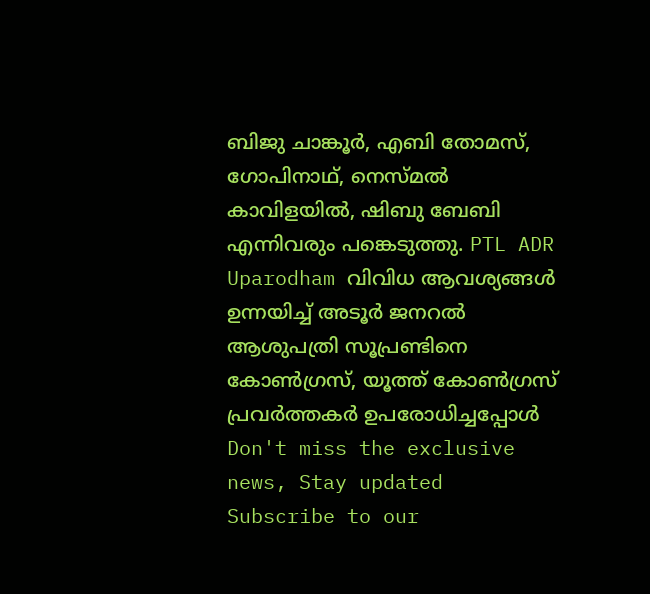ബിജു ചാങ്കൂർ, എബി തോമസ്, ഗോപിനാഥ്, നെസ്മൽ കാവിളയിൽ, ഷിബു ബേബി എന്നിവരും പങ്കെടുത്തു. PTL ADR Uparodham വിവിധ ആവശ്യങ്ങൾ ഉന്നയിച്ച് അടൂർ ജനറൽ ആശുപത്രി സൂപ്രണ്ടിനെ കോൺഗ്രസ്, യൂത്ത് കോൺഗ്രസ് പ്രവർത്തകർ ഉപരോധിച്ചപ്പോൾ
Don't miss the exclusive news, Stay updated
Subscribe to our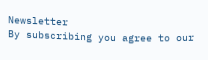Newsletter
By subscribing you agree to our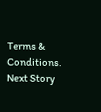Terms & Conditions.
Next Story